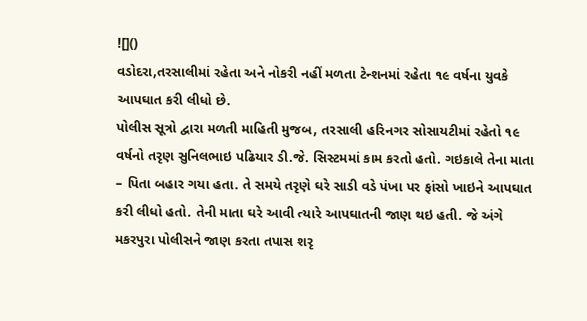![]()
વડોદરા,તરસાલીમાં રહેતા અને નોકરી નહીં મળતા ટેન્શનમાં રહેતા ૧૯ વર્ષના યુવકે આપઘાત કરી લીધો છે.
પોલીસ સૂત્રો દ્વારા મળતી માહિતી મુજબ, તરસાલી હરિનગર સોસાયટીમાં રહેતો ૧૯ વર્ષનો તરૃણ સુનિલભાઇ પઢિયાર ડી.જે. સિસ્ટમમાં કામ કરતો હતો. ગઇકાલે તેના માતા – પિતા બહાર ગયા હતા. તે સમયે તરૃણે ઘરે સાડી વડે પંખા પર ફાંસો ખાઇને આપઘાત કરી લીધો હતો. તેની માતા ઘરે આવી ત્યારે આપઘાતની જાણ થઇ હતી. જે અંગે મકરપુરા પોલીસને જાણ કરતા તપાસ શરૃ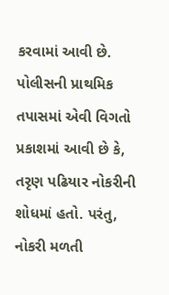કરવામાં આવી છે. પોલીસની પ્રાથમિક તપાસમાં એવી વિગતો પ્રકાશમાં આવી છે કે, તરૃણ પઢિયાર નોકરીની શોધમાં હતો. પરંતુ, નોકરી મળતી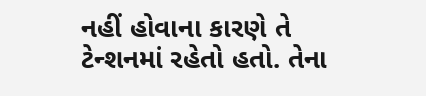નહીં હોવાના કારણે તે ટેન્શનમાં રહેતો હતો. તેના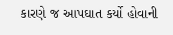કારણે જ આપઘાત કર્યો હોવાની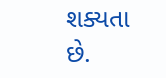શક્યતા છે.